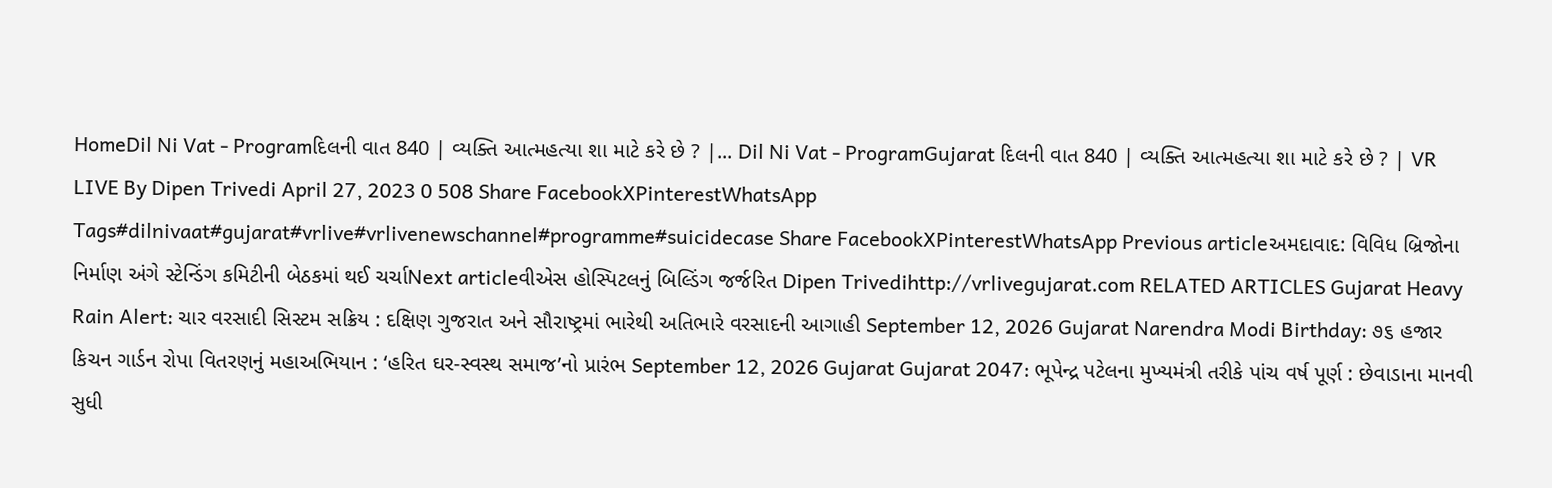HomeDil Ni Vat - Programદિલની વાત 840 | વ્યક્તિ આત્મહત્યા શા માટે કરે છે ? |... Dil Ni Vat - ProgramGujarat દિલની વાત 840 | વ્યક્તિ આત્મહત્યા શા માટે કરે છે ? | VR LIVE By Dipen Trivedi April 27, 2023 0 508 Share FacebookXPinterestWhatsApp Tags#dilnivaat#gujarat#vrlive#vrlivenewschannel#programme#suicidecase Share FacebookXPinterestWhatsApp Previous articleઅમદાવાદ: વિવિધ બ્રિજોના નિર્માણ અંગે સ્ટેન્ડિંગ કમિટીની બેઠકમાં થઈ ચર્ચાNext articleવીએસ હોસ્પિટલનું બિલ્ડિંગ જર્જરિત Dipen Trivedihttp://vrlivegujarat.com RELATED ARTICLES Gujarat Heavy Rain Alert: ચાર વરસાદી સિસ્ટમ સક્રિય : દક્ષિણ ગુજરાત અને સૌરાષ્ટ્રમાં ભારેથી અતિભારે વરસાદની આગાહી September 12, 2026 Gujarat Narendra Modi Birthday: ૭૬ હજાર કિચન ગાર્ડન રોપા વિતરણનું મહાઅભિયાન : ‘હરિત ઘર-સ્વસ્થ સમાજ’નો પ્રારંભ September 12, 2026 Gujarat Gujarat 2047: ભૂપેન્દ્ર પટેલના મુખ્યમંત્રી તરીકે પાંચ વર્ષ પૂર્ણ : છેવાડાના માનવી સુધી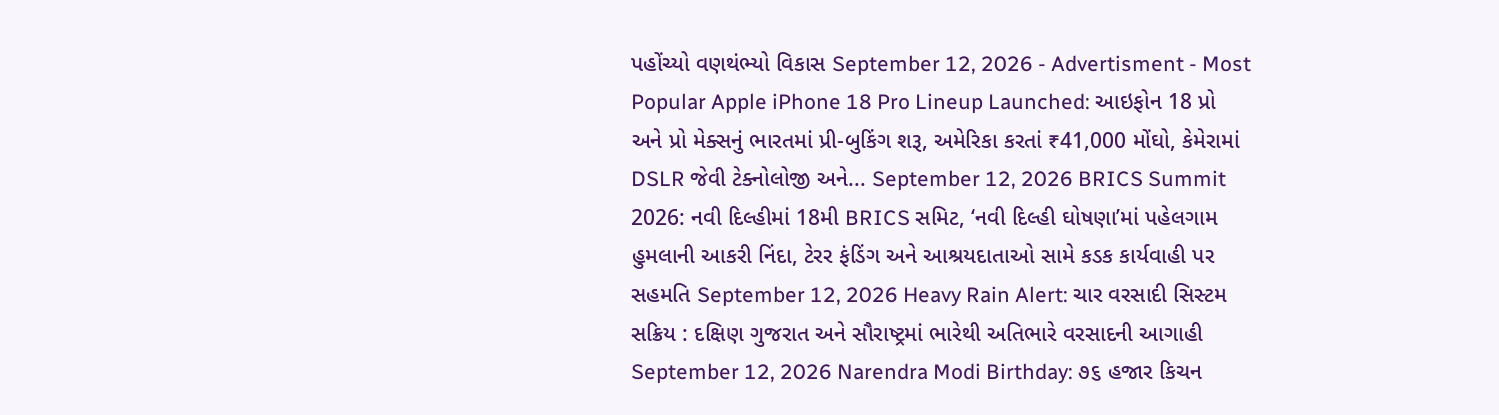પહોંચ્યો વણથંભ્યો વિકાસ September 12, 2026 - Advertisment - Most Popular Apple iPhone 18 Pro Lineup Launched: આઇફોન 18 પ્રો અને પ્રો મેક્સનું ભારતમાં પ્રી-બુકિંગ શરૂ, અમેરિકા કરતાં ₹41,000 મોંઘો, કેમેરામાં DSLR જેવી ટેક્નોલોજી અને... September 12, 2026 BRICS Summit 2026: નવી દિલ્હીમાં 18મી BRICS સમિટ, ‘નવી દિલ્હી ઘોષણા’માં પહેલગામ હુમલાની આકરી નિંદા, ટેરર ફંડિંગ અને આશ્રયદાતાઓ સામે કડક કાર્યવાહી પર સહમતિ September 12, 2026 Heavy Rain Alert: ચાર વરસાદી સિસ્ટમ સક્રિય : દક્ષિણ ગુજરાત અને સૌરાષ્ટ્રમાં ભારેથી અતિભારે વરસાદની આગાહી September 12, 2026 Narendra Modi Birthday: ૭૬ હજાર કિચન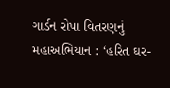ગાર્ડન રોપા વિતરણનું મહાઅભિયાન : ‘હરિત ઘર-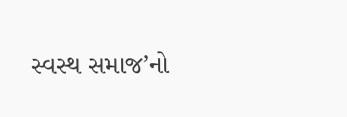સ્વસ્થ સમાજ’નો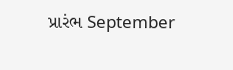પ્રારંભ September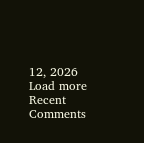12, 2026 Load more Recent Comments